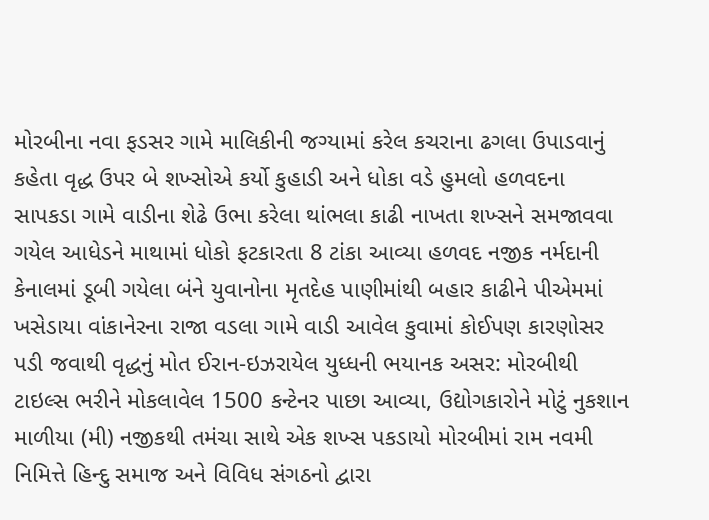મોરબીના નવા ફડસર ગામે માલિકીની જગ્યામાં કરેલ કચરાના ઢગલા ઉપાડવાનું કહેતા વૃદ્ધ ઉપર બે શખ્સોએ કર્યો કુહાડી અને ધોકા વડે હુમલો હળવદના સાપકડા ગામે વાડીના શેઢે ઉભા કરેલા થાંભલા કાઢી નાખતા શખ્સને સમજાવવા ગયેલ આધેડને માથામાં ધોકો ફટકારતા 8 ટાંકા આવ્યા હળવદ નજીક નર્મદાની કેનાલમાં ડૂબી ગયેલા બંને યુવાનોના મૃતદેહ પાણીમાંથી બહાર કાઢીને પીએમમાં ખસેડાયા વાંકાનેરના રાજા વડલા ગામે વાડી આવેલ કુવામાં કોઈપણ કારણોસર પડી જવાથી વૃદ્ધનું મોત ઈરાન-ઇઝરાયેલ યુધ્ધની ભયાનક અસર: મોરબીથી ટાઇલ્સ ભરીને મોકલાવેલ 1500 કન્ટેનર પાછા આવ્યા, ઉદ્યોગકારોને મોટું નુકશાન માળીયા (મી) નજીકથી તમંચા સાથે એક શખ્સ પકડાયો મોરબીમાં રામ નવમી નિમિત્તે હિન્દુ સમાજ અને વિવિધ સંગઠનો દ્વારા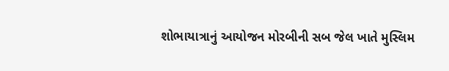શોભાયાત્રાનું આયોજન મોરબીની સબ જેલ ખાતે મુસ્લિમ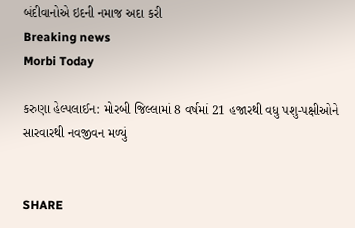બંદીવાનોએ ઇદની નમાજ અદા કરી
Breaking news
Morbi Today

કરુણા હેલ્પલાઈન: મોરબી જિલ્લામાં 8 વર્ષમાં 21 હજારથી વધુ પશુ-પક્ષીઓને સારવારથી નવજીવન મળ્યું


SHARE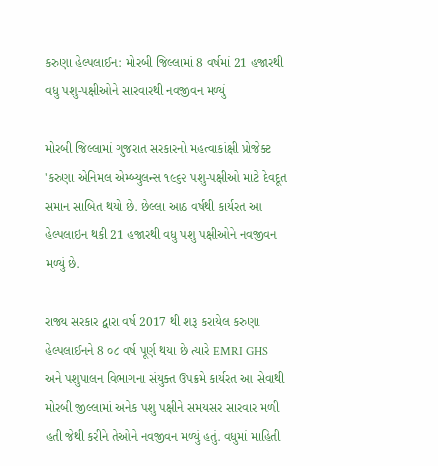કરુણા હેલ્પલાઈન: મોરબી જિલ્લામાં 8 વર્ષમાં 21 હજારથી વધુ પશુ-પક્ષીઓને સારવારથી નવજીવન મળ્યું

મોરબી જિલ્લામાં ગુજરાત સરકારનો મહત્વાકાંક્ષી પ્રોજેક્ટ 'કરુણા એનિમલ એમ્બ્યુલન્સ ૧૯૬૨ પશુ-પક્ષીઓ માટે દેવદૂત સમાન સાબિત થયો છે. છેલ્લા આઠ વર્ષથી કાર્યરત આ હેલ્પલાઇન થકી 21 હજારથી વધુ પશુ પક્ષીઓને નવજીવન મળ્યું છે.

રાજ્ય સરકાર દ્વારા વર્ષ 2017 થી શરૂ કરાયેલ કરુણા હેલ્પલાઈનને 8 ૦૮ વર્ષ પૂર્ણ થયા છે ત્યારે EMRI GHS અને પશુપાલન વિભાગના સંયુક્ત ઉપક્રમે કાર્યરત આ સેવાથી મોરબી જીલ્લામાં અનેક પશુ પક્ષીને સમયસર સારવાર મળી હતી જેથી કરીને તેઓને નવજીવન મળ્યું હતું. વધુમાં માહિતી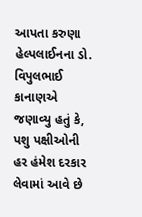આપતા કરુણા હેલ્પલાઈનના ડો. વિપુલભાઈ કાનાણએ જણાવ્યુ હતું કે, પશુ પક્ષીઓની હર હંમેશ દરકાર લેવામાં આવે છે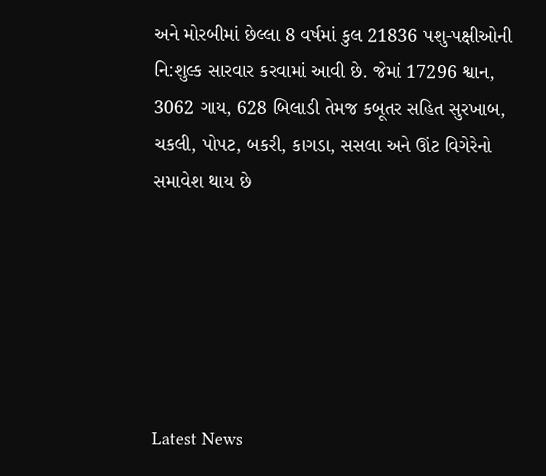અને મોરબીમાં છેલ્લા 8 વર્ષમાં કુલ 21836 પશુ-પક્ષીઓની નિ:શુલ્ક સારવાર કરવામાં આવી છે. જેમાં 17296 શ્વાન, 3062 ગાય, 628 બિલાડી તેમજ કબૂતર સહિત સુરખાબ, ચકલી, પોપટ, બકરી, કાગડા, સસલા અને ઊંટ વિગેરેનો સમાવેશ થાય છે






Latest News